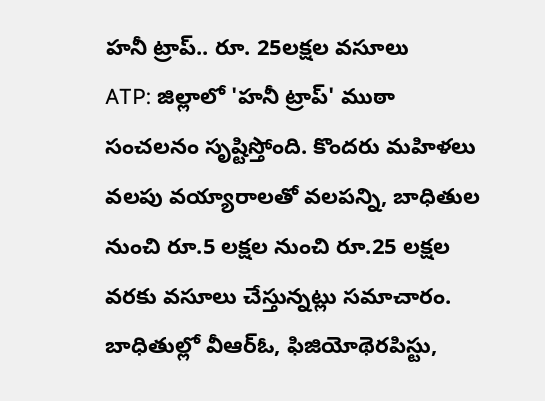హనీ ట్రాప్.. రూ. 25లక్షల వసూలు
ATP: జిల్లాలో 'హనీ ట్రాప్' ముఠా సంచలనం సృష్టిస్తోంది. కొందరు మహిళలు వలపు వయ్యారాలతో వలపన్ని, బాధితుల నుంచి రూ.5 లక్షల నుంచి రూ.25 లక్షల వరకు వసూలు చేస్తున్నట్లు సమాచారం. బాధితుల్లో వీఆర్ఓ, ఫిజియోథెరపిస్టు,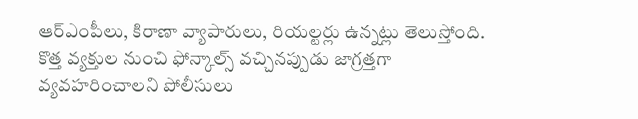ఆర్ఎంపీలు, కిరాణా వ్యాపారులు, రియల్టర్లు ఉన్నట్లు తెలుస్తోంది. కొత్త వ్యక్తుల నుంచి ఫోన్కాల్స్ వచ్చినప్పుడు జాగ్రత్తగా వ్యవహరించాలని పోలీసులు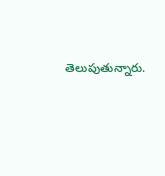తెలుపుతున్నారు.